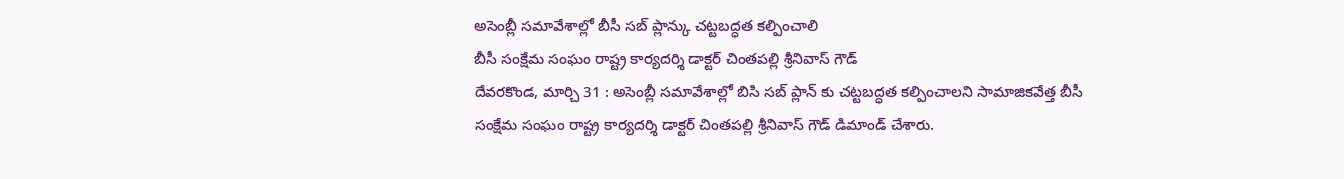అసెంబ్లీ సమావేశాల్లో బీసీ సబ్ ప్లాన్కు చట్టబద్ధత కల్పించాలి
బీసీ సంక్షేమ సంఘం రాష్ట్ర కార్యదర్శి డాక్టర్ చింతపల్లి శ్రీనివాస్ గౌడ్
దేవరకొండ, మార్చి 31 : అసెంబ్లీ సమావేశాల్లో బిసి సబ్ ప్లాన్ కు చట్టబద్ధత కల్పించాలని సామాజికవేత్త బీసీ సంక్షేమ సంఘం రాష్ట్ర కార్యదర్శి డాక్టర్ చింతపల్లి శ్రీనివాస్ గౌడ్ డిమాండ్ చేశారు.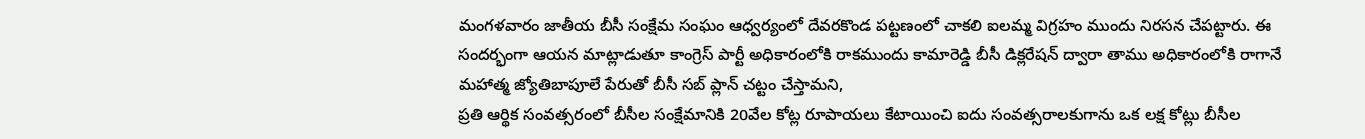మంగళవారం జాతీయ బీసీ సంక్షేమ సంఘం ఆధ్వర్యంలో దేవరకొండ పట్టణంలో చాకలి ఐలమ్మ విగ్రహం ముందు నిరసన చేపట్టారు. ఈ సందర్భంగా ఆయన మాట్లాడుతూ కాంగ్రెస్ పార్టీ అధికారంలోకి రాకముందు కామారెడ్డి బీసీ డిక్లరేషన్ ద్వారా తాము అధికారంలోకి రాగానే మహాత్మ జ్యోతిబాపూలే పేరుతో బీసీ సబ్ ప్లాన్ చట్టం చేస్తామని,
ప్రతి ఆర్థిక సంవత్సరంలో బీసీల సంక్షేమానికి 20వేల కోట్ల రూపాయలు కేటాయించి ఐదు సంవత్సరాలకుగాను ఒక లక్ష కోట్లు బీసీల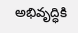అభివృద్ధికి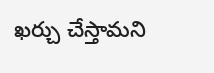ఖర్చు చేస్తామని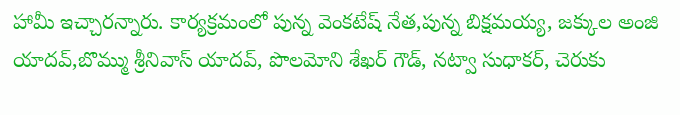హామీ ఇచ్చారన్నారు. కార్యక్రమంలో పున్న వెంకటేష్ నేత,పున్న బిక్షమయ్య, జక్కుల అంజి యాదవ్,బొమ్ము శ్రీనివాస్ యాదవ్, పొలమోని శేఖర్ గౌడ్, నట్వా సుధాకర్, చెరుకు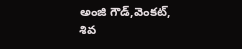అంజి గౌడ్,వెంకట్, శివ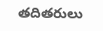తదితరులు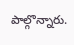పాల్గొన్నారు.